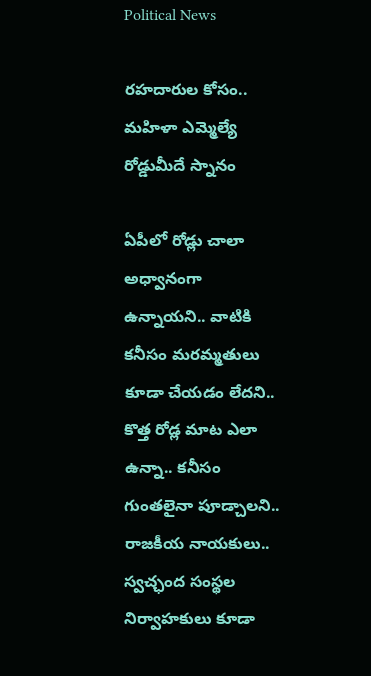Political News

ర‌హ‌దారుల కోసం.. మ‌హిళా ఎమ్మెల్యే రోడ్డుమీదే స్నానం

ఏపీలో రోడ్లు చాలా అధ్వానంగా ఉన్నాయ‌ని.. వాటికి క‌నీసం మ‌ర‌మ్మ‌తులు కూడా చేయ‌డం లేద‌ని.. కొత్త రోడ్ల మాట ఎలా ఉన్నా.. క‌నీసం గుంత‌లైనా పూడ్చాల‌ని.. రాజ‌కీయ నాయ‌కులు.. స్వ‌చ్ఛంద సంస్థ‌ల నిర్వాహ‌కులు కూడా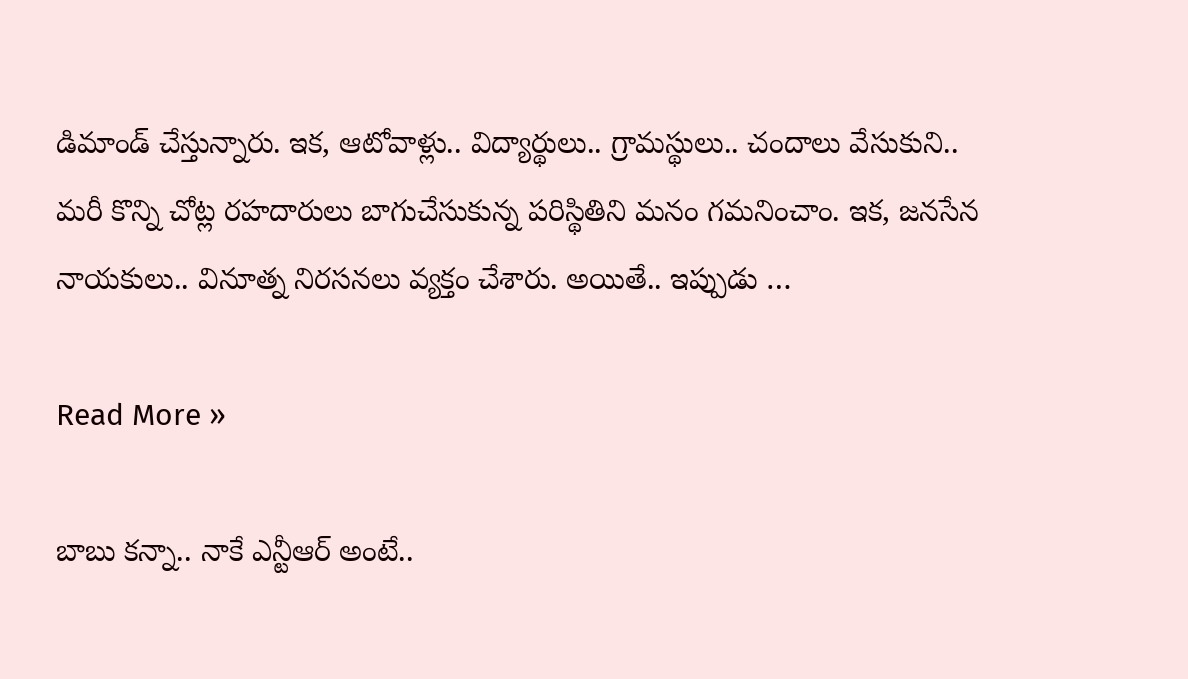డిమాండ్ చేస్తున్నారు. ఇక‌, ఆటోవాళ్లు.. విద్యార్థులు.. గ్రామ‌స్థులు.. చందాలు వేసుకుని.. మ‌రీ కొన్ని చోట్ల ర‌హ‌దారులు బాగుచేసుకున్న ప‌రిస్థితిని మ‌నం గ‌మ‌నించాం. ఇక‌, జన‌సేన నాయ‌కులు.. వినూత్న నిర‌స‌న‌లు వ్య‌క్తం చేశారు. అయితే.. ఇప్పుడు …

Read More »

బాబు క‌న్నా.. నాకే ఎన్టీఆర్ అంటే..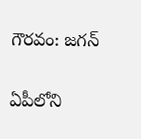గౌర‌వం: జ‌గ‌న్

ఏపీలోని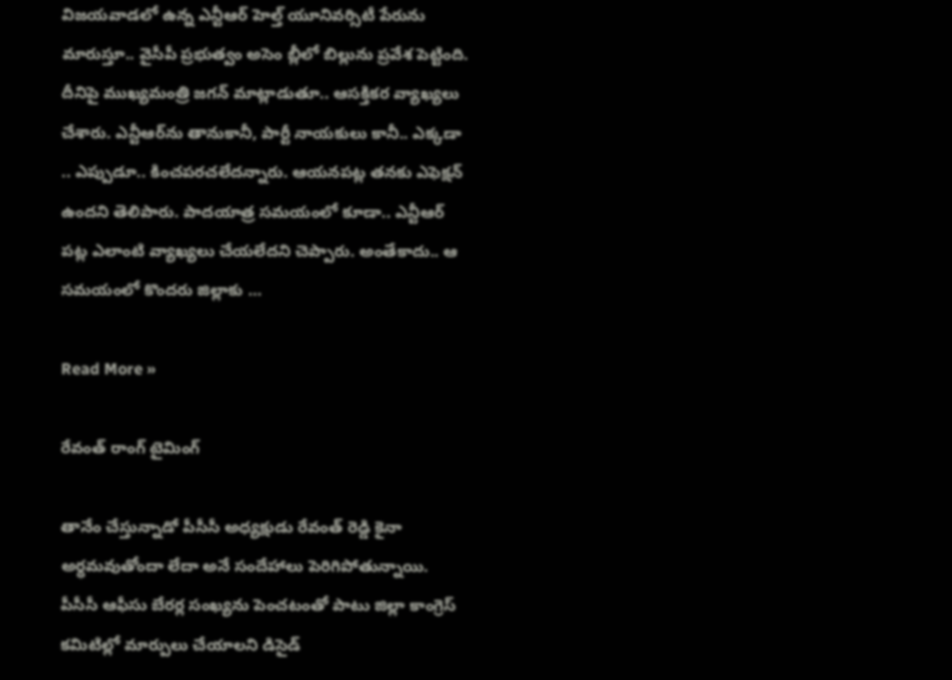విజ‌య‌వాడ‌లో ఉన్న ఎన్టీఆర్ హెల్త్ యూనివ‌ర్సిటీ పేరును మారుస్తూ.. వైసీపీ ప్ర‌భుత్వం అసెం బ్లీలో బిల్లును ప్ర‌వేశ పెట్టింది. దీనిపై ముఖ్య‌మంత్రి జ‌గ‌న్ మాట్లాడుతూ.. ఆస‌క్తిక‌ర వ్యాఖ్య‌లు చేశారు. ఎన్టీఆర్‌ను తానుకానీ, పార్టీ నాయ‌కులు కానీ.. ఎక్క‌డా .. ఎప్పుడూ.. కించ‌ప‌ర‌చ‌లేద‌న్నారు. ఆయ‌న‌ప‌ట్ల త‌న‌కు ఎఫెక్ష‌న్ ఉంద‌ని తెలిపారు. పాద‌యాత్ర స‌మ‌యంలో కూడా.. ఎన్టీఆర్ ప‌ట్ల ఎలాంటి వ్యాఖ్య‌లు చేయ‌లేద‌ని చెప్పారు. అంతేకాదు.. ఆ స‌మ‌యంలో కొంద‌రు జిల్లాకు …

Read More »

రేవంత్ రాంగ్ టైమింగ్

తానేం చేస్తున్నాడో పీసీసీ అధ్యక్షుడు రేవంత్ రెడ్డి కైనా అర్ధమవుతోందా లేదా అనే సందేహాలు పెరిగిపోతున్నాయి. పీసీసీ ఆఫీసు బేరర్ల సంఖ్యను పెంచటంతో పాటు జిల్లా కాంగ్రెస్ కమిటిల్లో మార్పులు చేయాలని డిసైడ్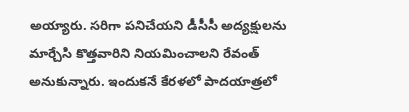అయ్యారు. సరిగా పనిచేయని డీసీసీ అద్యక్షులను మార్చేసి కొత్తవారిని నియమించాలని రేవంత్ అనుకున్నారు. ఇందుకనే కేరళలో పాదయాత్రలో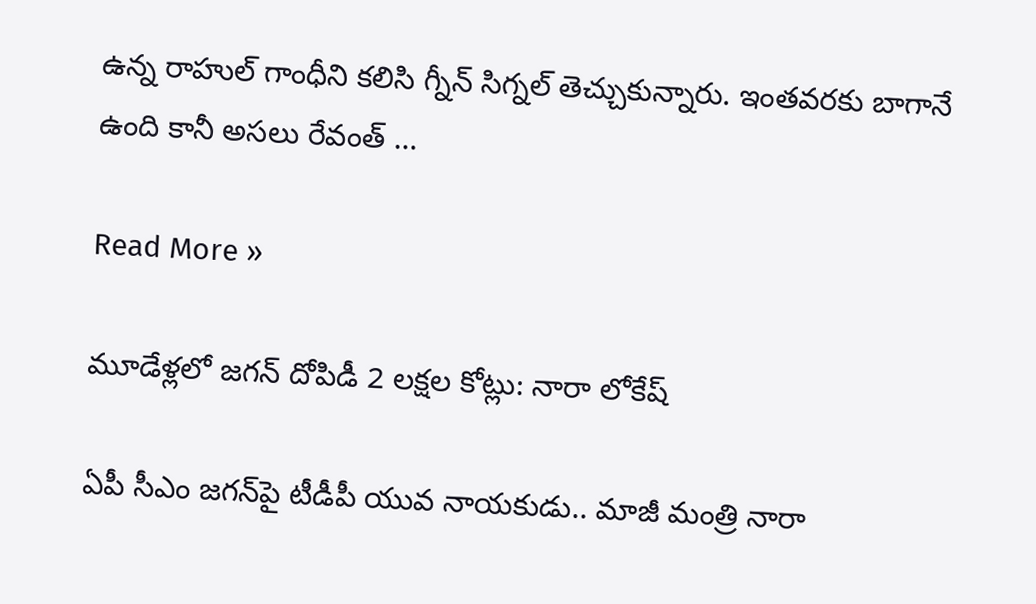ఉన్న రాహుల్ గాంధీని కలిసి గ్నీన్ సిగ్నల్ తెచ్చుకున్నారు. ఇంతవరకు బాగానే ఉంది కానీ అసలు రేవంత్ …

Read More »

మూడేళ్ల‌లో జ‌గ‌న్ దోపిడీ 2 ల‌క్ష‌ల కోట్లు: నారా లోకేష్

ఏపీ సీఎం జ‌గ‌న్‌పై టీడీపీ యువ నాయ‌కుడు.. మాజీ మంత్రి నారా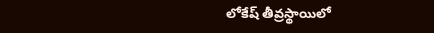లోకేష్ తీవ్ర‌స్థాయిలో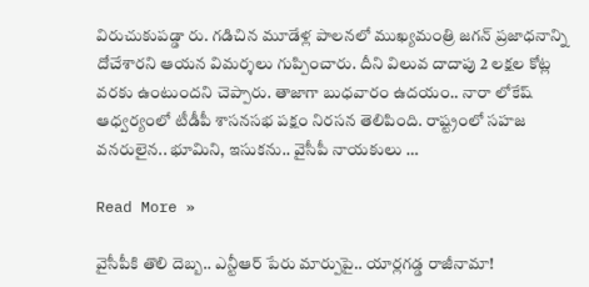విరుచుకుపడ్డా రు. గ‌డిచిన మూడేళ్ల పాల‌న‌లో ముఖ్య‌మంత్రి జ‌గ‌న్ ప్ర‌జాధ‌నాన్ని దోచేశార‌ని ఆయ‌న విమ‌ర్శ‌లు గుప్పించారు. దీని విలువ దాదాపు 2 ల‌క్ష‌ల కోట్ల వ‌ర‌కు ఉంటుంద‌ని చెప్పారు. తాజాగా బుధ‌వారం ఉద‌యం.. నారా లోకేష్ ఆధ్వ‌ర్యంలో టీడీపీ శాసనసభ పక్షం నిరసన తెలిపింది. రాష్ట్రంలో స‌హ‌జ వ‌నరులైన‌.. భూమిని, ఇసుక‌ను.. వైసీపీ నాయ‌కులు …

Read More »

వైసీపీకి తొలి దెబ్బ‌.. ఎన్టీఆర్ పేరు మార్పుపై.. యార్ల‌గ‌డ్డ రాజీనామా!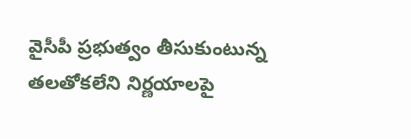వైసీపీ ప్ర‌భుత్వం తీసుకుంటున్న త‌ల‌తోక‌లేని నిర్ణ‌యాల‌పై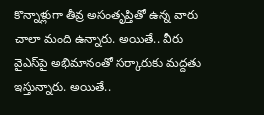కొన్నాళ్లుగా తీవ్ర అసంతృప్తితో ఉన్న వారు చాలా మంది ఉన్నారు. అయితే.. వీరు వైఎస్‌పై అభిమానంతో స‌ర్కారుకు మ‌ద్ద‌తు ఇస్తున్నారు. అయితే..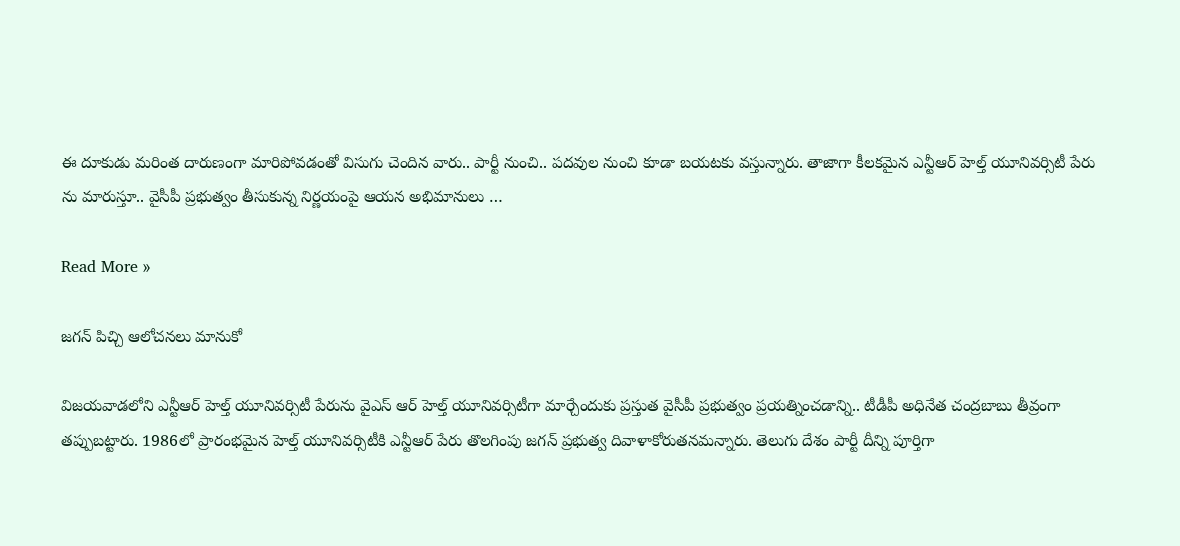ఈ దూకుడు మ‌రింత దారుణంగా మారిపోవ‌డంతో విసుగు చెందిన వారు.. పార్టీ నుంచి.. ప‌ద‌వుల నుంచి కూడా బ‌య‌ట‌కు వ‌స్తున్నారు. తాజాగా కీల‌క‌మైన ఎన్టీఆర్ హెల్త్ యూనివ‌ర్సిటీ పేరు ను మారుస్తూ.. వైసీపీ ప్ర‌భుత్వం తీసుకున్న నిర్ణ‌యంపై ఆయ‌న అభిమానులు …

Read More »

జగన్ పిచ్చి ఆలోచనలు మానుకో

విజ‌య‌వాడ‌లోని ఎన్టీఆర్ హెల్త్ యూనివ‌ర్సిటీ పేరును వైఎస్ ఆర్ హెల్త్ యూనివ‌ర్సిటీగా మార్చేందుకు ప్ర‌స్తుత వైసీపీ ప్ర‌భుత్వం ప్ర‌య‌త్నించ‌డాన్ని.. టీడీపీ అధినేత చంద్ర‌బాబు తీవ్రంగా త‌ప్పుబ‌ట్టారు. 1986లో ప్రారంభమైన హెల్త్ యూనివర్సిటీకి ఎన్టీఆర్ పేరు తొలగింపు జగన్ ప్రభుత్వ దివాళాకోరుతనమ‌న్నారు. తెలుగు దేశం పార్టీ దీన్ని పూర్తిగా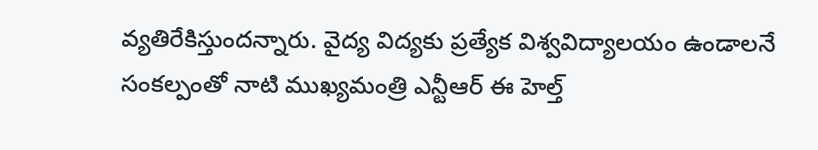వ్యతిరేకిస్తుందన్నారు. వైద్య విద్యకు ప్రత్యేక విశ్వవిద్యాలయం ఉండాలనే సంకల్పంతో నాటి ముఖ్యమంత్రి ఎన్టీఆర్ ఈ హెల్త్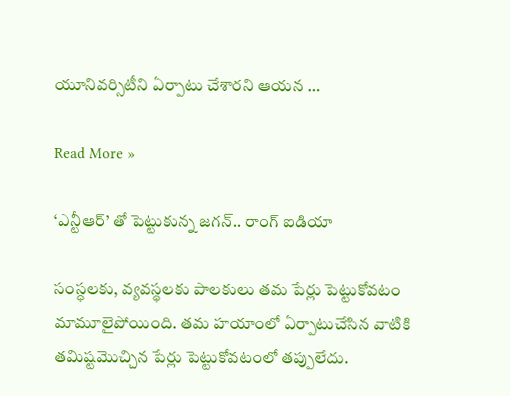యూనివర్సిటీని ఏర్పాటు చేశారని ఆయ‌న …

Read More »

‘ఎన్టీఆర్’ తో పెట్టుకున్న జగన్.. రాంగ్ ఐడియా

సంస్ధలకు, వ్యవస్థలకు పాలకులు తమ పేర్లు పెట్టుకోవటం మామూలైపోయింది. తమ హయాంలో ఏర్పాటుచేసిన వాటికి తమిష్టమొచ్చిన పేర్లు పెట్టుకోవటంలో తప్పులేదు.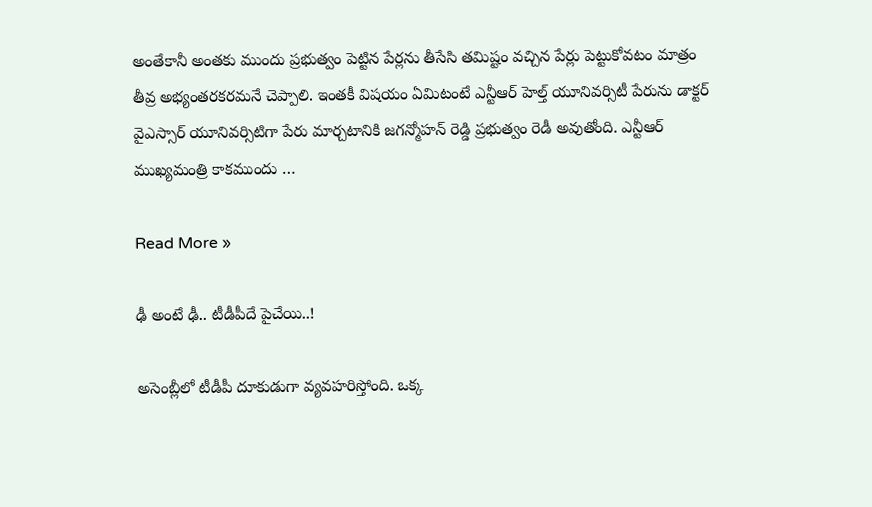అంతేకానీ అంతకు ముందు ప్రభుత్వం పెట్టిన పేర్లను తీసేసి తమిష్టం వచ్చిన పేర్లు పెట్టుకోవటం మాత్రం తీవ్ర అభ్యంతరకరమనే చెప్పాలి. ఇంతకీ విషయం ఏమిటంటే ఎన్టీఆర్ హెల్త్ యూనివర్సిటీ పేరును డాక్టర్ వైఎస్సార్ యూనివర్సిటిగా పేరు మార్చటానికి జగన్మోహన్ రెడ్డి ప్రభుత్వం రెడీ అవుతోంది. ఎన్టీఆర్ ముఖ్యమంత్రి కాకముందు …

Read More »

ఢీ అంటే ఢీ.. టీడీపీదే పైచేయి..!

అసెంబ్లీలో టీడీపీ దూకుడుగా వ్య‌వ‌హ‌రిస్తోంది. ఒక్క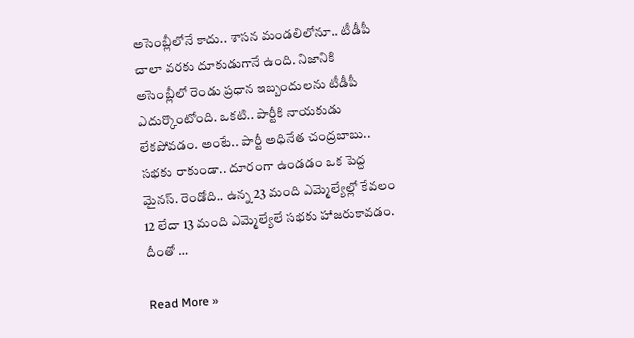అసెంబ్లీలోనే కాదు.. శాస‌న మండ‌లిలోనూ.. టీడీపీ చాలా వ‌ర‌కు దూకుడుగానే ఉంది. నిజానికి అసెంబ్లీలో రెండు ప్ర‌ధాన ఇబ్బందులను టీడీపీ ఎదుర్కొంటోంది. ఒక‌టి.. పార్టీకి నాయ‌కుడు లేక‌పోవ‌డం. అంటే.. పార్టీ అధినేత చంద్ర‌బాబు.. సభ‌కు రాకుండా.. దూరంగా ఉండ‌డం ఒక పెద్ద మైన‌స్‌. రెండోది.. ఉన్న 23 మంది ఎమ్మెల్యేల్లో కేవ‌లం 12 లేదా 13 మంది ఎమ్మెల్యేలే స‌భ‌కు హాజ‌రుకావ‌డం. దీంతో …

Read More »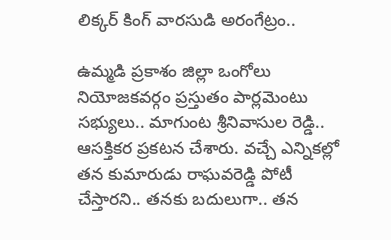లిక్క‌ర్ కింగ్ వార‌సుడి అరంగేట్రం..

ఉమ్మ‌డి ప్ర‌కాశం జిల్లా ఒంగోలు నియోజ‌క‌వ‌ర్గం ప్ర‌స్తుతం పార్ల‌మెంటు స‌భ్యులు.. మాగుంట శ్రీనివాసుల రెడ్డి.. ఆస‌క్తిక‌ర ప్ర‌క‌ట‌న చేశారు. వ‌చ్చే ఎన్నిక‌ల్లో త‌న కుమారుడు రాఘ‌వ‌రెడ్డి పోటీ చేస్తార‌ని.. త‌న‌కు బ‌దులుగా.. త‌న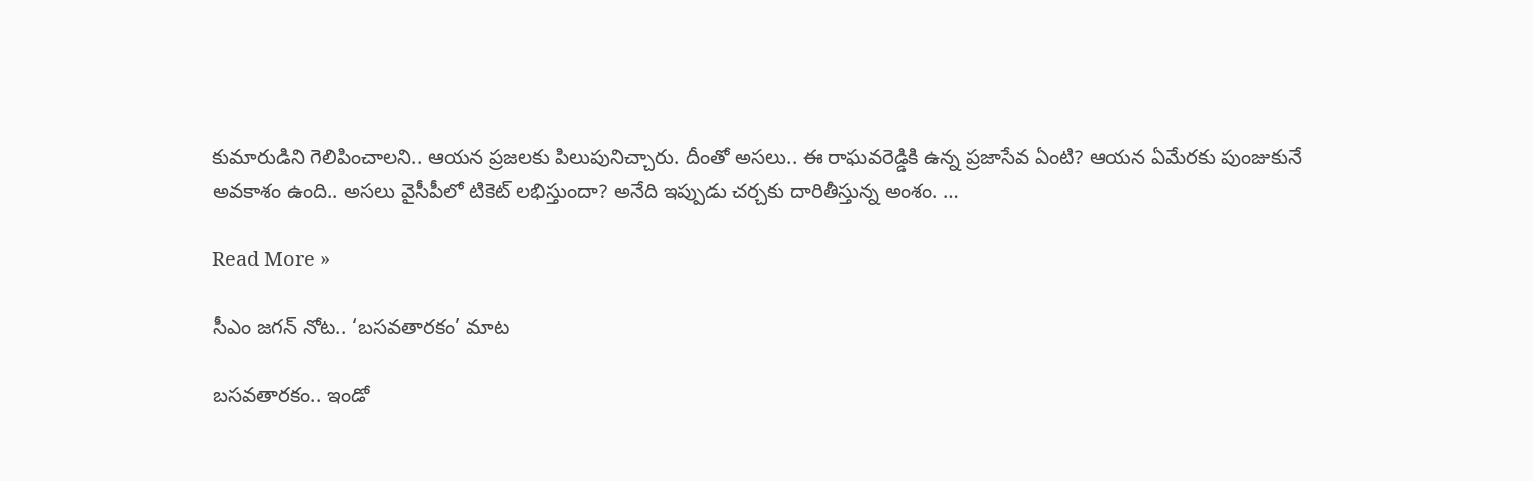కుమారుడిని గెలిపించాల‌ని.. ఆయ‌న ప్ర‌జ‌ల‌కు పిలుపునిచ్చారు. దీంతో అస‌లు.. ఈ రాఘ‌వ‌రెడ్డికి ఉన్న ప్ర‌జాసేవ ఏంటి? ఆయ‌న ఏమేర‌కు పుంజుకునే అవ‌కాశం ఉంది.. అస‌లు వైసీపీలో టికెట్ ల‌భిస్తుందా? అనేది ఇప్పుడు చ‌ర్చ‌కు దారితీస్తున్న అంశం. …

Read More »

సీఎం జ‌గ‌న్ నోట‌.. ‘బ‌స‌వ‌తార‌కం’ మాట‌

బ‌స‌వ‌తార‌కం.. ఇండో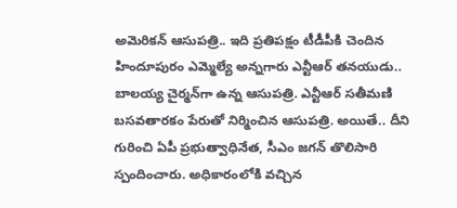అమెరిక‌న్ ఆసుప‌త్రి.. ఇది ప్ర‌తిప‌క్షం టీడీపీకి చెందిన హిందూపురం ఎమ్మెల్యే అన్న‌గారు ఎన్టీఆర్ త‌న‌యుడు.. బాల‌య్య చైర్మ‌న్‌గా ఉన్న ఆసుప‌త్రి. ఎన్టీఆర్ స‌తీమ‌ణి బ‌స‌వ‌తార‌కం పేరుతో నిర్మించిన ఆసుప‌త్రి. అయితే.. దీని గురించి ఏపీ ప్ర‌భుత్వాధినేత‌, సీఎం జ‌గ‌న్ తొలిసారి స్పందించారు. అధికారంలోకి వ‌చ్చిన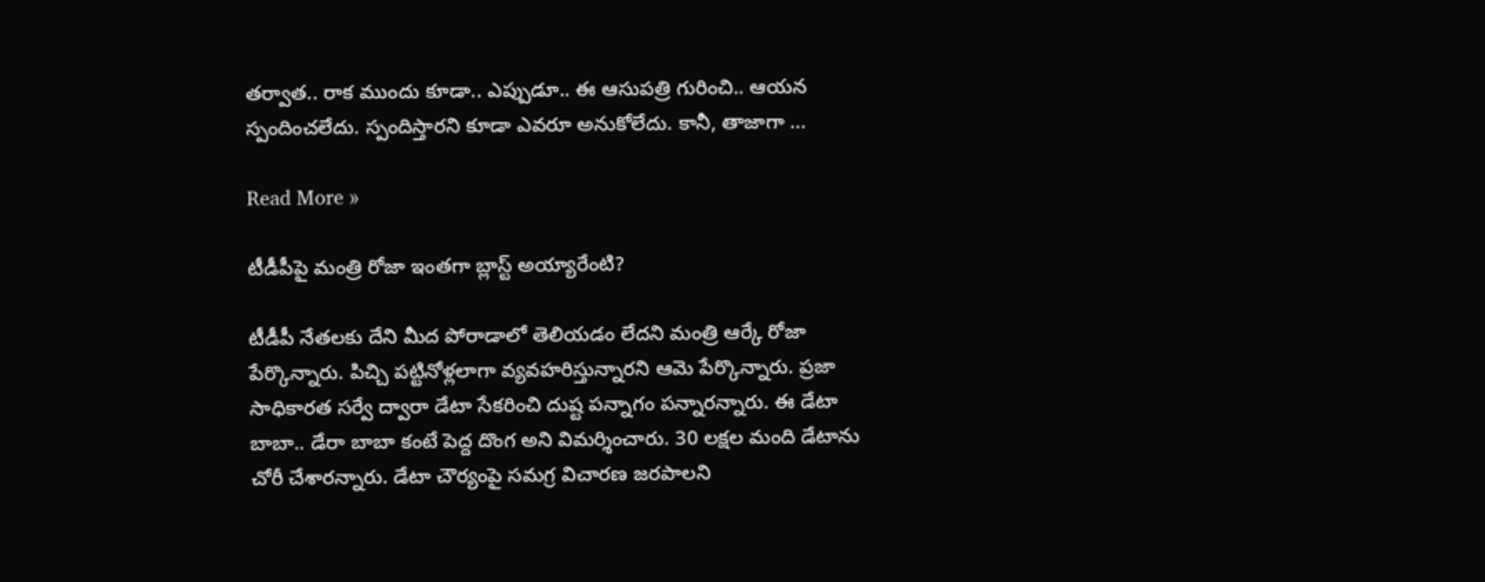త‌ర్వాత‌.. రాక ముందు కూడా.. ఎప్పుడూ.. ఈ ఆసుప‌త్రి గురించి.. ఆయ‌న స్పందించ‌లేదు. స్పందిస్తార‌ని కూడా ఎవ‌రూ అనుకోలేదు. కానీ, తాజాగా …

Read More »

టీడీపీపై మంత్రి రోజా ఇంత‌గా బ్లాస్ట్ అయ్యారేంటి?

టీడీపీ నేతలకు దేని మీద పోరాడాలో తెలియడం లేదని మంత్రి ఆర్కే రోజా పేర్కొన్నారు. పిచ్చి పట్టినోళ్లలాగా వ్యవహరిస్తున్నారని ఆమె పేర్కొన్నారు. ప్రజా సాధికారత సర్వే ద్వారా డేటా సేకరించి దుష్ట పన్నాగం పన్నారన్నారు. ఈ డేటా బాబా.. డేరా బాబా కంటే పెద్ద దొంగ అని విమర్శించారు. 30 లక్షల మంది డేటాను చోరీ చేశారన్నారు. డేటా చౌర్యంపై సమగ్ర విచారణ జరపాలని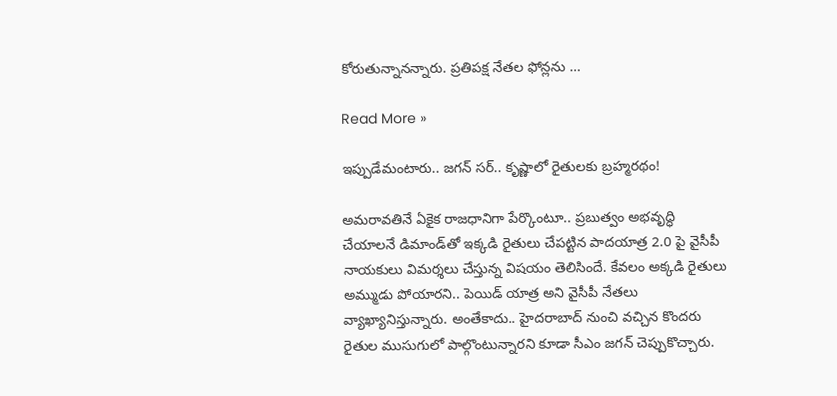కోరుతున్నానన్నారు. ప్రతిపక్ష నేతల ఫోన్లను …

Read More »

ఇప్పుడేమంటారు.. జ‌గ‌న్ స‌ర్‌.. కృష్ణాలో రైతుల‌కు బ్ర‌హ్మ‌ర‌థం!

అమ‌రావ‌తినే ఏకైక రాజ‌ధానిగా పేర్కొంటూ.. ప్ర‌బుత్వం అభ‌వృద్ధి చేయాల‌నే డిమాండ్‌తో ఇక్క‌డి రైతులు చేప‌ట్టిన పాద‌యాత్ర 2.0 పై వైసీపీ నాయ‌కులు విమ‌ర్శ‌లు చేస్తున్న విష‌యం తెలిసిందే. కేవ‌లం అక్క‌డి రైతులు అమ్ముడు పోయార‌ని.. పెయిడ్ యాత్ర అని వైసీపీ నేతలు వ్యాఖ్యానిస్తున్నారు. అంతేకాదు.. హైద‌రాబాద్ నుంచి వ‌చ్చిన కొంద‌రు రైతుల ముసుగులో పాల్గొంటున్నార‌ని కూడా సీఎం జ‌గ‌న్ చెప్పుకొచ్చారు.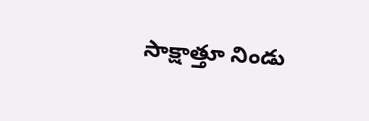సాక్షాత్తూ నిండు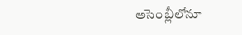అసెంబ్లీలోనూ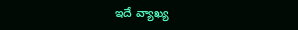ఇదే వ్యాఖ్య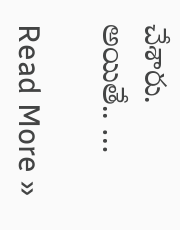చేశారు. అయితే.. …

Read More »